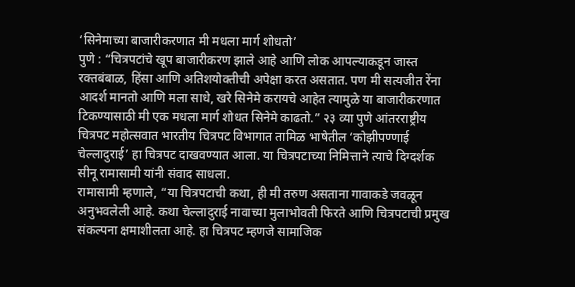‘सिनेमाच्या बाजारीकरणात मी मधला मार्ग शोधतो’
पुणे : “चित्रपटांचे खूप बाजारीकरण झाले आहे आणि लोक आपल्याकडून जास्त रक्तबंबाळ, हिंसा आणि अतिशयोक्तीची अपेक्षा करत असतात. पण मी सत्यजीत रेंना आदर्श मानतो आणि मला साधे, खरे सिनेमे करायचे आहेत त्यामुळे या बाजारीकरणात टिकण्यासाठी मी एक मधला मार्ग शोधत सिनेमे काढतो.” २३ व्या पुणे आंतरराष्ट्रीय चित्रपट महोत्सवात भारतीय चित्रपट विभागात तामिळ भाषेतील ‘कोझीपण्णाई चेल्लादुराई’ हा चित्रपट दाखवण्यात आला. या चित्रपटाच्या निमित्ताने त्याचे दिग्दर्शक सीनू रामासामी यांनी संवाद साधला.
रामासामी म्हणाले, “या चित्रपटाची कथा, ही मी तरुण असताना गावाकडे जवळून अनुभवलेली आहे. कथा चेल्लादुराई नावाच्या मुलाभोवती फिरते आणि चित्रपटाची प्रमुख संकल्पना क्षमाशीलता आहे. हा चित्रपट म्हणजे सामाजिक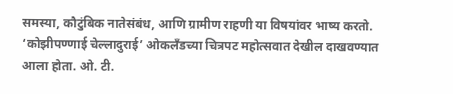समस्या, कौटुंबिक नातेसंबंध, आणि ग्रामीण राहणी या विषयांवर भाष्य करतो.
‘कोझीपण्णाई चेल्लादुराई’ ओकलँडच्या चित्रपट महोत्सवात देखील दाखवण्यात आला होता. ओ. टी.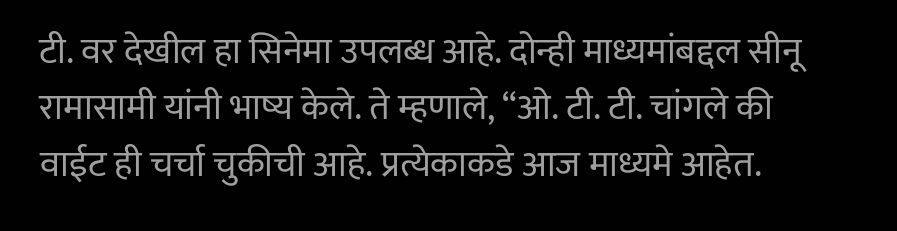टी. वर देखील हा सिनेमा उपलब्ध आहे. दोन्ही माध्यमांबद्दल सीनू रामासामी यांनी भाष्य केले. ते म्हणाले, “ओ. टी. टी. चांगले की वाईट ही चर्चा चुकीची आहे. प्रत्येकाकडे आज माध्यमे आहेत.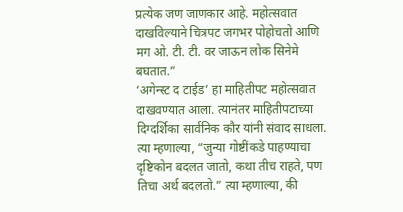प्रत्येक जण जाणकार आहे. महोत्सवात दाखविल्याने चित्रपट जगभर पोहोचतो आणि मग ओ. टी. टी. वर जाऊन लोक सिनेमे बघतात.”
‘अगेन्स्ट द टाईड’ हा माहितीपट महोत्सवात दाखवण्यात आला. त्यानंतर माहितीपटाच्या दिग्दर्शिका सार्वनिक कौर यांनी संवाद साधला. त्या म्हणाल्या, “जुन्या गोष्टींकडे पाहण्याचा दृष्टिकोन बदलत जातो, कथा तीच राहते, पण तिचा अर्थ बदलतो.” त्या म्हणाल्या, की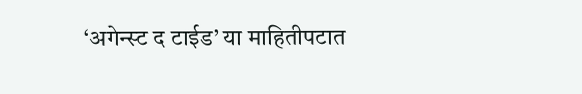‘अगेन्स्ट द टाईड’ या माहितीपटात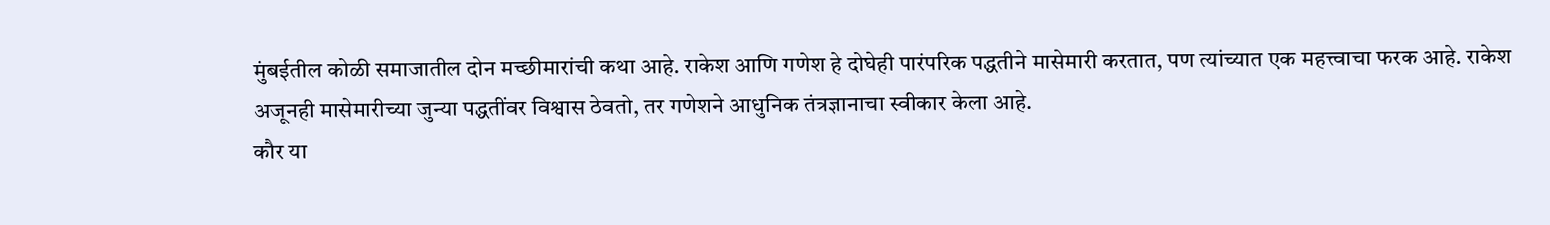मुंबईतील कोळी समाजातील दोन मच्छीमारांची कथा आहे. राकेश आणि गणेश हे दोघेही पारंपरिक पद्धतीने मासेमारी करतात, पण त्यांच्यात एक महत्त्वाचा फरक आहे. राकेश अजूनही मासेमारीच्या जुन्या पद्धतींवर विश्वास ठेवतो, तर गणेशने आधुनिक तंत्रज्ञानाचा स्वीकार केला आहे.
कौर या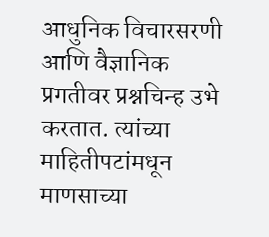आधुनिक विचारसरणी आणि वैज्ञानिक प्रगतीवर प्रश्नचिन्ह उभे करतात. त्यांच्या माहितीपटांमधून माणसाच्या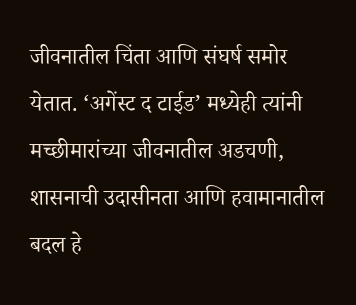जीवनातील चिंता आणि संघर्ष समोर येतात. ‘अगेंस्ट द टाईड’ मध्येही त्यांनी मच्छीमारांच्या जीवनातील अडचणी, शासनाची उदासीनता आणि हवामानातील बदल हे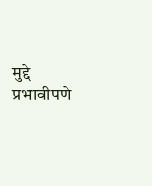मुद्दे प्रभावीपणे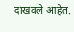दाखवले आहेत.